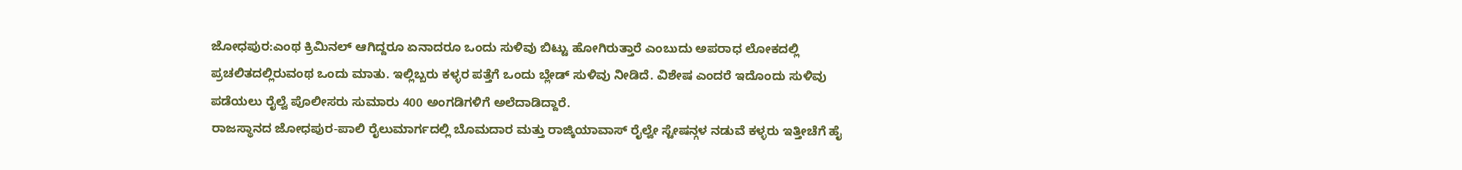ಜೋಧಪುರ:ಎಂಥ ಕ್ರಿಮಿನಲ್ ಆಗಿದ್ದರೂ ಏನಾದರೂ ಒಂದು ಸುಳಿವು ಬಿಟ್ಟು ಹೋಗಿರುತ್ತಾರೆ ಎಂಬುದು ಅಪರಾಧ ಲೋಕದಲ್ಲಿ ಪ್ರಚಲಿತದಲ್ಲಿರುವಂಥ ಒಂದು ಮಾತು. ಇಲ್ಲಿಬ್ಬರು ಕಳ್ಳರ ಪತ್ತೆಗೆ ಒಂದು ಬ್ಲೇಡ್ ಸುಳಿವು ನೀಡಿದೆ. ವಿಶೇಷ ಎಂದರೆ ಇದೊಂದು ಸುಳಿವು ಪಡೆಯಲು ರೈಲ್ವೆ ಪೊಲೀಸರು ಸುಮಾರು 400 ಅಂಗಡಿಗಳಿಗೆ ಅಲೆದಾಡಿದ್ದಾರೆ.
ರಾಜಸ್ಥಾನದ ಜೋಧಪುರ-ಪಾಲಿ ರೈಲುಮಾರ್ಗದಲ್ಲಿ ಬೊಮದಾರ ಮತ್ತು ರಾಜ್ಕಿಯಾವಾಸ್ ರೈಲ್ವೇ ಸ್ಟೇಷನ್ಗಳ ನಡುವೆ ಕಳ್ಳರು ಇತ್ತೀಚೆಗೆ ಹೈ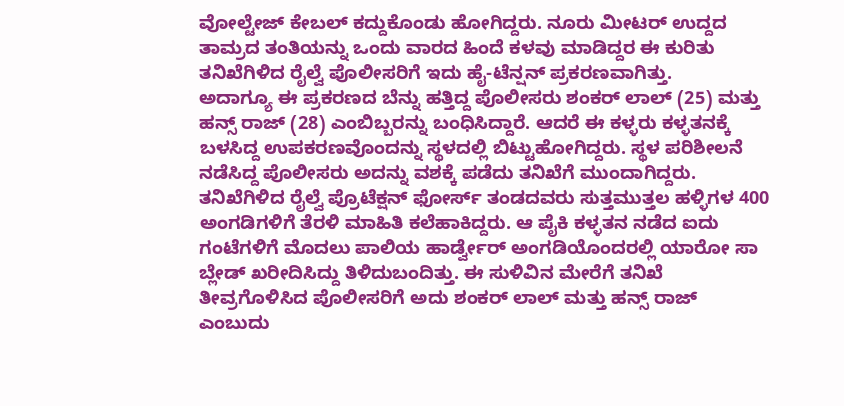ವೋಲ್ಟೇಜ್ ಕೇಬಲ್ ಕದ್ದುಕೊಂಡು ಹೋಗಿದ್ದರು. ನೂರು ಮೀಟರ್ ಉದ್ದದ ತಾಮ್ರದ ತಂತಿಯನ್ನು ಒಂದು ವಾರದ ಹಿಂದೆ ಕಳವು ಮಾಡಿದ್ದರ ಈ ಕುರಿತು ತನಿಖೆಗಿಳಿದ ರೈಲ್ವೆ ಪೊಲೀಸರಿಗೆ ಇದು ಹೈ-ಟೆನ್ಷನ್ ಪ್ರಕರಣವಾಗಿತ್ತು.
ಅದಾಗ್ಯೂ ಈ ಪ್ರಕರಣದ ಬೆನ್ನು ಹತ್ತಿದ್ದ ಪೊಲೀಸರು ಶಂಕರ್ ಲಾಲ್ (25) ಮತ್ತು ಹನ್ಸ್ ರಾಜ್ (28) ಎಂಬಿಬ್ಬರನ್ನು ಬಂಧಿಸಿದ್ದಾರೆ. ಆದರೆ ಈ ಕಳ್ಳರು ಕಳ್ಳತನಕ್ಕೆ ಬಳಸಿದ್ದ ಉಪಕರಣವೊಂದನ್ನು ಸ್ಥಳದಲ್ಲಿ ಬಿಟ್ಟುಹೋಗಿದ್ದರು. ಸ್ಥಳ ಪರಿಶೀಲನೆ ನಡೆಸಿದ್ದ ಪೊಲೀಸರು ಅದನ್ನು ವಶಕ್ಕೆ ಪಡೆದು ತನಿಖೆಗೆ ಮುಂದಾಗಿದ್ದರು.
ತನಿಖೆಗಿಳಿದ ರೈಲ್ವೆ ಪ್ರೊಟೆಕ್ಷನ್ ಫೋರ್ಸ್ ತಂಡದವರು ಸುತ್ತಮುತ್ತಲ ಹಳ್ಳಿಗಳ 400 ಅಂಗಡಿಗಳಿಗೆ ತೆರಳಿ ಮಾಹಿತಿ ಕಲೆಹಾಕಿದ್ದರು. ಆ ಪೈಕಿ ಕಳ್ಳತನ ನಡೆದ ಐದು ಗಂಟೆಗಳಿಗೆ ಮೊದಲು ಪಾಲಿಯ ಹಾರ್ಡ್ವೇರ್ ಅಂಗಡಿಯೊಂದರಲ್ಲಿ ಯಾರೋ ಸಾ ಬ್ಲೇಡ್ ಖರೀದಿಸಿದ್ದು ತಿಳಿದುಬಂದಿತ್ತು. ಈ ಸುಳಿವಿನ ಮೇರೆಗೆ ತನಿಖೆ ತೀವ್ರಗೊಳಿಸಿದ ಪೊಲೀಸರಿಗೆ ಅದು ಶಂಕರ್ ಲಾಲ್ ಮತ್ತು ಹನ್ಸ್ ರಾಜ್ ಎಂಬುದು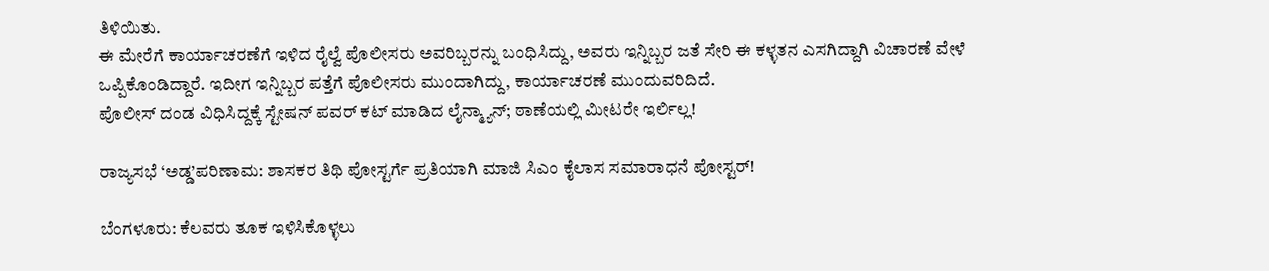ತಿಳಿಯಿತು.
ಈ ಮೇರೆಗೆ ಕಾರ್ಯಾಚರಣೆಗೆ ಇಳಿದ ರೈಲ್ವೆ ಪೊಲೀಸರು ಅವರಿಬ್ಬರನ್ನು ಬಂಧಿಸಿದ್ದು, ಅವರು ಇನ್ನಿಬ್ಬರ ಜತೆ ಸೇರಿ ಈ ಕಳ್ಳತನ ಎಸಗಿದ್ದಾಗಿ ವಿಚಾರಣೆ ವೇಳೆ ಒಪ್ಪಿಕೊಂಡಿದ್ದಾರೆ. ಇದೀಗ ಇನ್ನಿಬ್ಬರ ಪತ್ತೆಗೆ ಪೊಲೀಸರು ಮುಂದಾಗಿದ್ದು, ಕಾರ್ಯಾಚರಣೆ ಮುಂದುವರಿದಿದೆ.
ಪೊಲೀಸ್ ದಂಡ ವಿಧಿಸಿದ್ದಕ್ಕೆ ಸ್ಟೇಷನ್ ಪವರ್ ಕಟ್ ಮಾಡಿದ ಲೈನ್ಮ್ಯಾನ್; ಠಾಣೆಯಲ್ಲಿ ಮೀಟರೇ ಇರ್ಲಿಲ್ಲ!

ರಾಜ್ಯಸಭೆ ‘ಅಡ್ಡ’ಪರಿಣಾಮ: ಶಾಸಕರ ತಿಥಿ ಪೋಸ್ಟರ್ಗೆ ಪ್ರತಿಯಾಗಿ ಮಾಜಿ ಸಿಎಂ ಕೈಲಾಸ ಸಮಾರಾಧನೆ ಪೋಸ್ಟರ್!

ಬೆಂಗಳೂರು: ಕೆಲವರು ತೂಕ ಇಳಿಸಿಕೊಳ್ಳಲು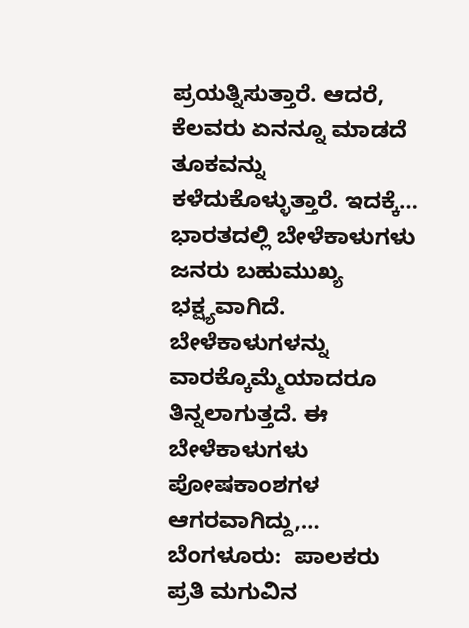ಪ್ರಯತ್ನಿಸುತ್ತಾರೆ. ಆದರೆ, ಕೆಲವರು ಏನನ್ನೂ ಮಾಡದೆ ತೂಕವನ್ನು ಕಳೆದುಕೊಳ್ಳುತ್ತಾರೆ. ಇದಕ್ಕೆ…
ಭಾರತದಲ್ಲಿ ಬೇಳೆಕಾಳುಗಳು ಜನರು ಬಹುಮುಖ್ಯ ಭಕ್ಷ್ಯವಾಗಿದೆ. ಬೇಳೆಕಾಳುಗಳನ್ನು ವಾರಕ್ಕೊಮ್ಮೆಯಾದರೂ ತಿನ್ನಲಾಗುತ್ತದೆ. ಈ ಬೇಳೆಕಾಳುಗಳು ಪೋಷಕಾಂಶಗಳ ಆಗರವಾಗಿದ್ದು,…
ಬೆಂಗಳೂರು:  ಪಾಲಕರು ಪ್ರತಿ ಮಗುವಿನ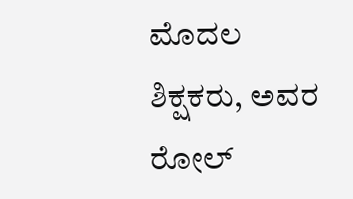ಮೊದಲ ಶಿಕ್ಷಕರು, ಅವರ ರೋಲ್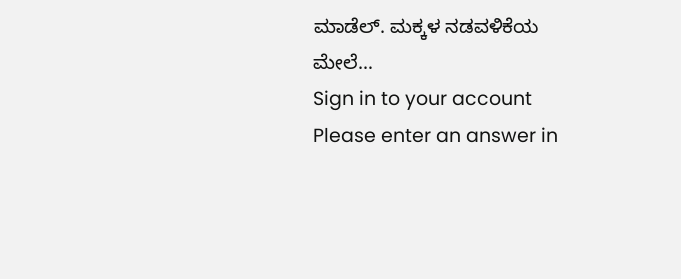ಮಾಡೆಲ್. ಮಕ್ಕಳ ನಡವಳಿಕೆಯ ಮೇಲೆ…
Sign in to your account
Please enter an answer in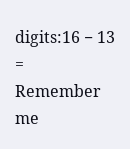digits:16 − 13 =
Remember me